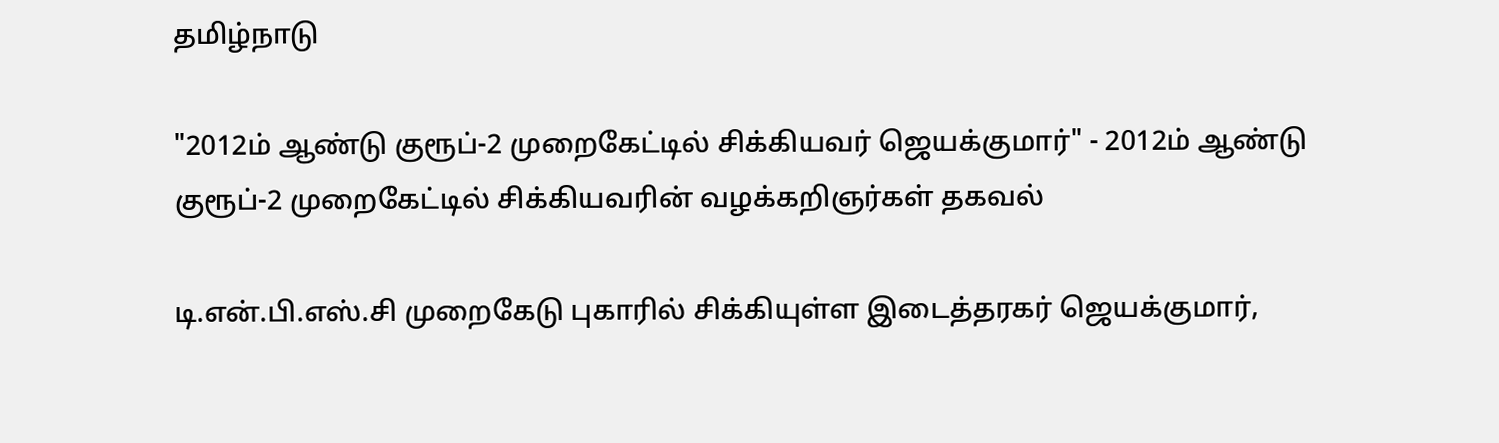தமிழ்நாடு

"2012ம் ஆண்டு குரூப்-2 முறைகேட்டில் சிக்கியவர் ஜெயக்குமார்" - 2012ம் ஆண்டு குரூப்-2 முறைகேட்டில் சிக்கியவரின் வழக்கறிஞர்கள் தகவல்

டி.என்.பி.எஸ்.சி முறைகேடு புகாரில் சிக்கியுள்ள இடைத்தரகர் ஜெயக்குமார்,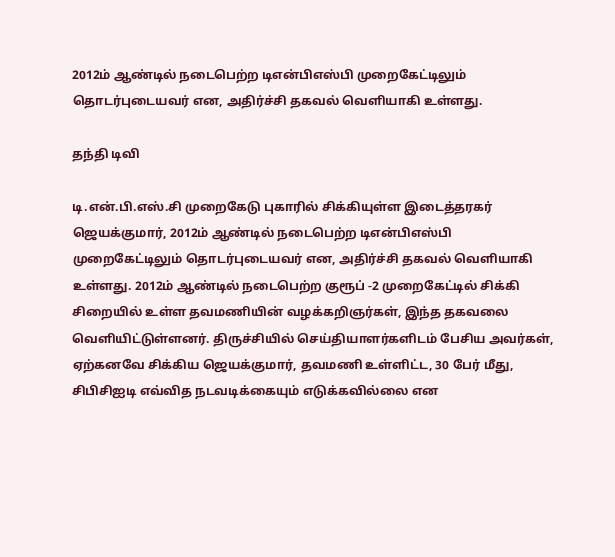2012ம் ஆண்டில் நடைபெற்ற டிஎன்பிஎஸ்பி முறைகேட்டிலும் தொடர்புடையவர் என, அதிர்ச்சி தகவல் வெளியாகி உள்ளது.

தந்தி டிவி

டி.என்.பி.எஸ்.சி முறைகேடு புகாரில் சிக்கியுள்ள இடைத்தரகர் ஜெயக்குமார், 2012ம் ஆண்டில் நடைபெற்ற டிஎன்பிஎஸ்பி முறைகேட்டிலும் தொடர்புடையவர் என, அதிர்ச்சி தகவல் வெளியாகி உள்ளது. 2012ம் ஆண்டில் நடைபெற்ற குரூப் -2 முறைகேட்டில் சிக்கி சிறையில் உள்ள தவமணியின் வழக்கறிஞர்கள், இந்த தகவலை வெளியிட்டுள்ளனர். திருச்சியில் செய்தியாளர்களிடம் பேசிய அவர்கள், ஏற்கனவே சிக்கிய ஜெயக்குமார், தவமணி உள்ளிட்ட, 30 பேர் மீது, சிபிசிஐடி எவ்வித நடவடிக்கையும் எடுக்கவில்லை என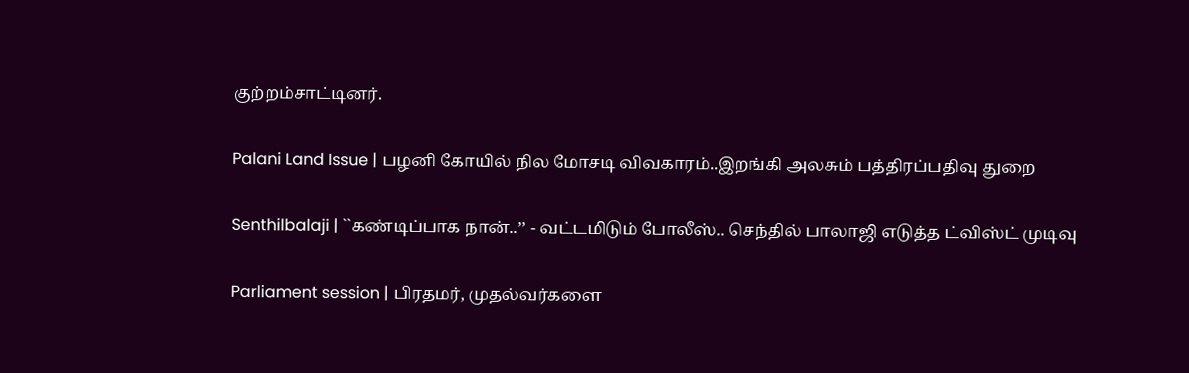குற்றம்சாட்டினர்.

Palani Land Issue | பழனி கோயில் நில மோசடி விவகாரம்..இறங்கி அலசும் பத்திரப்பதிவு துறை

Senthilbalaji | ``கண்டிப்பாக நான்..’’ - வட்டமிடும் போலீஸ்.. செந்தில் பாலாஜி எடுத்த ட்விஸ்ட் முடிவு

Parliament session | பிரதமர், முதல்வர்களை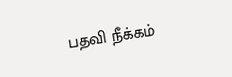பதவி நீக்கம்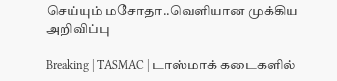செய்யும் மசோதா..வெளியான முக்கிய அறிவிப்பு

Breaking | TASMAC | டாஸ்மாக் கடைகளில்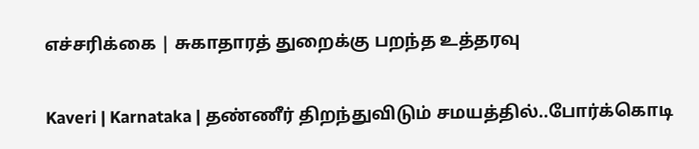எச்சரிக்கை | சுகாதாரத் துறைக்கு பறந்த உத்தரவு

Kaveri | Karnataka | தண்ணீர் திறந்துவிடும் சமயத்தில்..போர்க்கொடி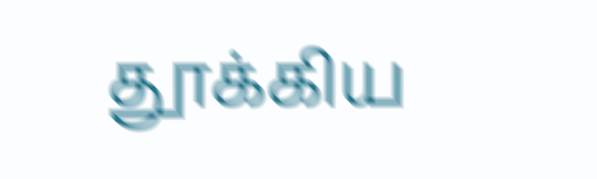தூக்கிய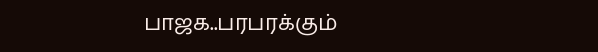பாஜக..பரபரக்கும்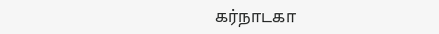கர்நாடகா